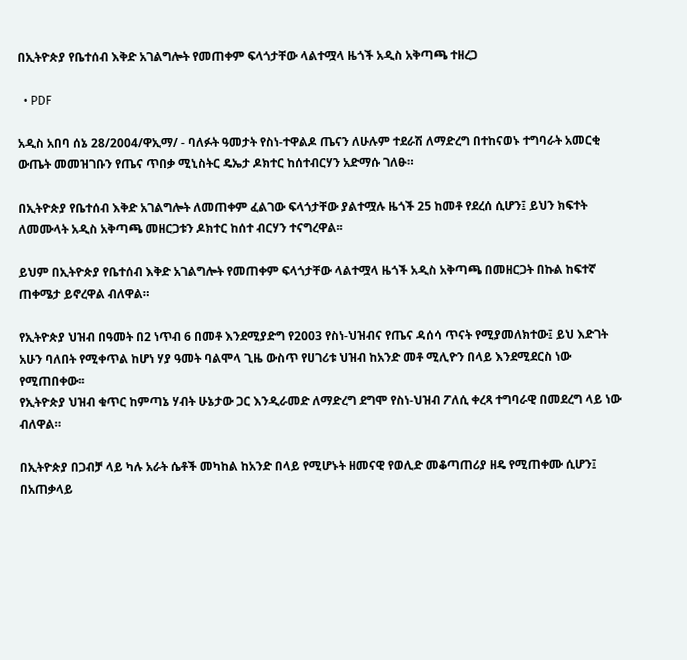በኢትዮጵያ የቤተሰብ እቅድ አገልግሎት የመጠቀም ፍላጎታቸው ላልተሟላ ዜጎች አዲስ አቅጣጫ ተዘረጋ

  • PDF

አዲስ አበባ ሰኔ 28/2004/ዋኢማ/ - ባለፉት ዓመታት የስነ-ተዋልዶ ጤናን ለሁሉም ተደራሽ ለማድረግ በተከናወኑ ተግባራት አመርቂ ውጤት መመዝገቡን የጤና ጥበቃ ሚኒስትር ዴኤታ ዶክተር ከሰተብርሃን አድማሱ ገለፁ።

በኢትዮጵያ የቤተሰብ እቅድ አገልግሎት ለመጠቀም ፈልገው ፍላጎታቸው ያልተሟሉ ዜጎች 25 ከመቶ የደረሰ ሲሆን፤ ይህን ክፍተት ለመሙላት አዲስ አቅጣጫ መዘርጋቱን ዶክተር ከሰተ ብርሃን ተናግረዋል፡፡

ይህም በኢትዮጵያ የቤተሰብ እቅድ አገልግሎት የመጠቀም ፍላጎታቸው ላልተሟላ ዜጎች አዲስ አቅጣጫ በመዘርጋት በኩል ከፍተኛ ጠቀሜታ ይኖረዋል ብለዋል።

የኢትዮጵያ ህዝብ በዓመት በ2 ነጥብ 6 በመቶ እንደሚያድግ የ2003 የስነ-ህዝብና የጤና ዳሰሳ ጥናት የሚያመለክተው፤ ይህ እድገት አሁን ባለበት የሚቀጥል ከሆነ ሃያ ዓመት ባልሞላ ጊዜ ውስጥ የሀገሪቱ ህዝብ ከአንድ መቶ ሚሊዮን በላይ እንደሚደርስ ነው የሚጠበቀው፡፡
የኢትዮጵያ ህዝብ ቁጥር ከምጣኔ ሃብት ሁኔታው ጋር እንዲራመድ ለማድረግ ደግሞ የስነ-ህዝብ ፖለሲ ቀረጻ ተግባራዊ በመደረግ ላይ ነው ብለዋል።

በኢትዮጵያ በጋብቻ ላይ ካሉ አራት ሴቶች መካከል ከአንድ በላይ የሚሆኑት ዘመናዊ የወሊድ መቆጣጠሪያ ዘዴ የሚጠቀሙ ሲሆን፤ በአጠቃላይ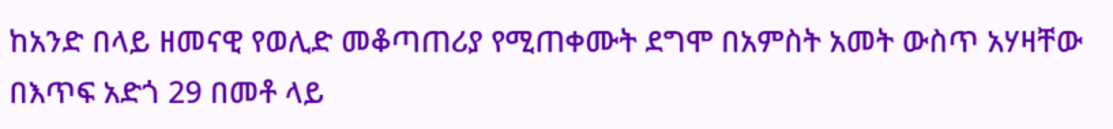ከአንድ በላይ ዘመናዊ የወሊድ መቆጣጠሪያ የሚጠቀሙት ደግሞ በአምስት አመት ውስጥ አሃዛቸው በእጥፍ አድጎ 29 በመቶ ላይ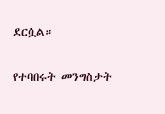ደርሷል።

የተባበሩት መንግስታት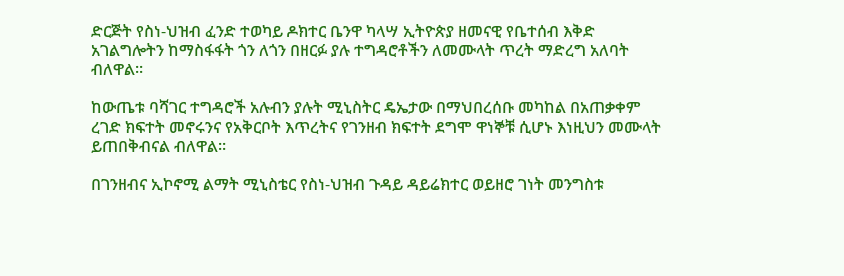ድርጅት የስነ-ህዝብ ፈንድ ተወካይ ዶክተር ቤንዋ ካላሣ ኢትዮጵያ ዘመናዊ የቤተሰብ እቅድ አገልግሎትን ከማስፋፋት ጎን ለጎን በዘርፉ ያሉ ተግዳሮቶችን ለመሙላት ጥረት ማድረግ አለባት ብለዋል፡፡

ከውጤቱ ባሻገር ተግዳሮች አሉብን ያሉት ሚኒስትር ዴኤታው በማህበረሰቡ መካከል በአጠቃቀም ረገድ ክፍተት መኖሩንና የአቅርቦት እጥረትና የገንዘብ ክፍተት ደግሞ ዋነኞቹ ሲሆኑ እነዚህን መሙላት ይጠበቅብናል ብለዋል።

በገንዘብና ኢኮኖሚ ልማት ሚኒስቴር የስነ-ህዝብ ጉዳይ ዳይሬክተር ወይዘሮ ገነት መንግስቱ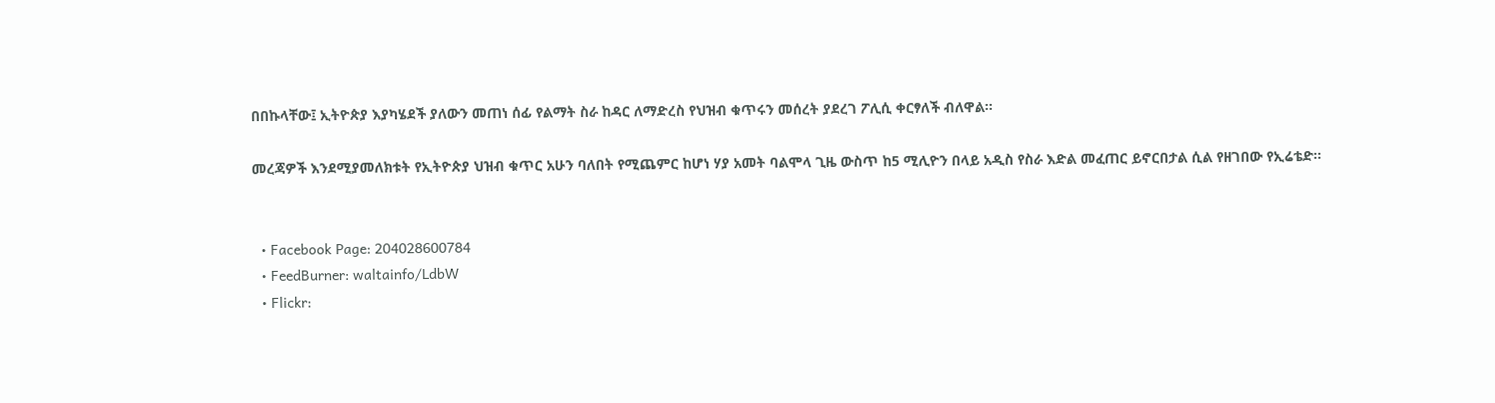በበኩላቸው፤ ኢትዮጵያ እያካሄደች ያለውን መጠነ ሰፊ የልማት ስራ ከዳር ለማድረስ የህዝብ ቁጥሩን መሰረት ያደረገ ፖሊሲ ቀርፃለች ብለዋል፡፡

መረጃዎች እንደሚያመለክቱት የኢትዮጵያ ህዝብ ቁጥር አሁን ባለበት የሚጨምር ከሆነ ሃያ አመት ባልሞላ ጊዜ ውስጥ ከ5 ሚሊዮን በላይ አዲስ የስራ እድል መፈጠር ይኖርበታል ሲል የዘገበው የኢሬቴድ።


  • Facebook Page: 204028600784
  • FeedBurner: waltainfo/LdbW
  • Flickr: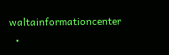waltainformationcenter
  •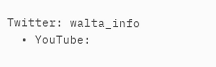Twitter: walta_info
  • YouTube: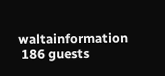waltainformation
 186 guests